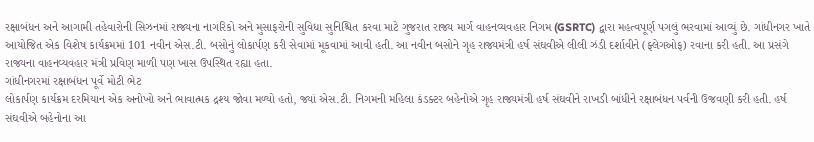રક્ષાબંધન અને આગામી તહેવારોની સિઝનમાં રાજ્યના નાગરિકો અને મુસાફરોની સુવિધા સુનિશ્ચિત કરવા માટે ગુજરાત રાજ્ય માર્ગ વાહનવ્યવહાર નિગમ (GSRTC) દ્વારા મહત્વપૂર્ણ પગલું ભરવામાં આવ્યું છે. ગાંધીનગર ખાતે આયોજિત એક વિશેષ કાર્યક્રમમાં 101 નવીન એસ.ટી. બસોનું લોકાર્પણ કરી સેવામાં મૂકવામાં આવી હતી. આ નવીન બસોને ગૃહ રાજ્યમંત્રી હર્ષ સંઘવીએ લીલી ઝંડી દર્શાવીને (ફ્લેગઓફ) રવાના કરી હતી. આ પ્રસંગે રાજ્યના વાહનવ્યવહાર મંત્રી પ્રવિણ માળી પણ ખાસ ઉપસ્થિત રહ્યા હતા.
ગાંધીનગરમાં રક્ષાબંધન પૂર્વે મોટી ભેટ
લોકાર્પણ કાર્યક્રમ દરમિયાન એક અનોખો અને ભાવાત્મક દ્રશ્ય જોવા મળ્યો હતો, જ્યાં એસ.ટી. નિગમની મહિલા કંડક્ટર બહેનોએ ગૃહ રાજ્યમંત્રી હર્ષ સંઘવીને રાખડી બાંધીને રક્ષાબંધન પર્વની ઉજવણી કરી હતી. હર્ષ સંઘવીએ બહેનોના આ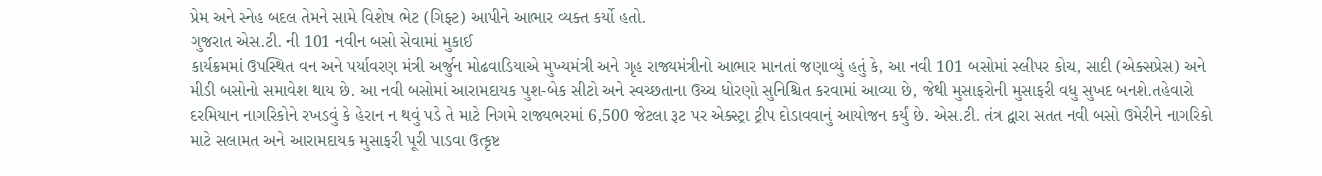પ્રેમ અને સ્નેહ બદલ તેમને સામે વિશેષ ભેટ (ગિફ્ટ) આપીને આભાર વ્યક્ત કર્યો હતો.
ગુજરાત એસ.ટી. ની 101 નવીન બસો સેવામાં મુકાઈ
કાર્યક્રમમાં ઉપસ્થિત વન અને પર્યાવરણ મંત્રી અર્જુન મોઢવાડિયાએ મુખ્યમંત્રી અને ગૃહ રાજ્યમંત્રીનો આભાર માનતાં જણાવ્યું હતું કે, આ નવી 101 બસોમાં સ્લીપર કોચ, સાદી (એક્સપ્રેસ) અને મીડી બસોનો સમાવેશ થાય છે. આ નવી બસોમાં આરામદાયક પુશ-બેક સીટો અને સ્વચ્છતાના ઉચ્ચ ધોરણો સુનિશ્ચિત કરવામાં આવ્યા છે, જેથી મુસાફરોની મુસાફરી વધુ સુખદ બનશે.તહેવારો દરમિયાન નાગરિકોને રખડવું કે હેરાન ન થવું પડે તે માટે નિગમે રાજ્યભરમાં 6,500 જેટલા રૂટ પર એક્સ્ટ્રા ટ્રીપ દોડાવવાનું આયોજન કર્યું છે. એસ.ટી. તંત્ર દ્વારા સતત નવી બસો ઉમેરીને નાગરિકો માટે સલામત અને આરામદાયક મુસાફરી પૂરી પાડવા ઉત્કૃષ્ટ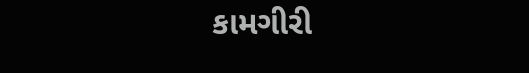કામગીરી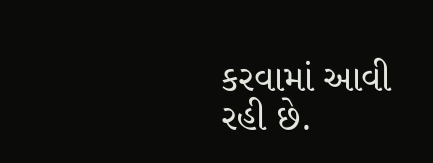કરવામાં આવી રહી છે.